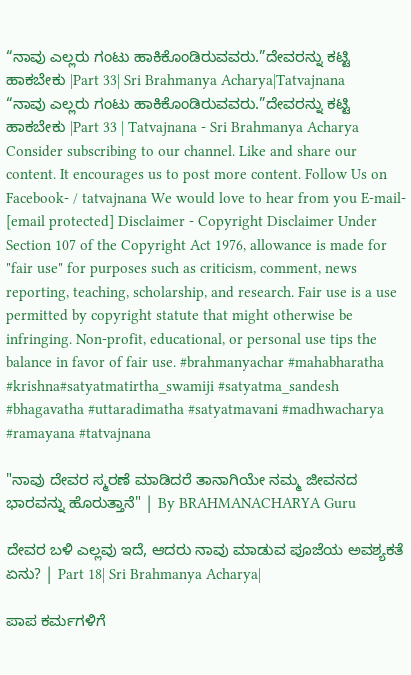“ನಾವು ಎಲ್ಲರು ಗಂಟು ಹಾಕಿಕೊಂಡಿರುವವರು.”ದೇವರನ್ನು ಕಟ್ಟಿ ಹಾಕಬೇಕು |Part 33| Sri Brahmanya Acharya|Tatvajnana
“ನಾವು ಎಲ್ಲರು ಗಂಟು ಹಾಕಿಕೊಂಡಿರುವವರು.”ದೇವರನ್ನು ಕಟ್ಟಿ ಹಾಕಬೇಕು |Part 33 | Tatvajnana - Sri Brahmanya Acharya Consider subscribing to our channel. Like and share our content. It encourages us to post more content. Follow Us on Facebook- / tatvajnana We would love to hear from you E-mail- [email protected] Disclaimer - Copyright Disclaimer Under Section 107 of the Copyright Act 1976, allowance is made for "fair use" for purposes such as criticism, comment, news reporting, teaching, scholarship, and research. Fair use is a use permitted by copyright statute that might otherwise be infringing. Non-profit, educational, or personal use tips the balance in favor of fair use. #brahmanyachar #mahabharatha #krishna#satyatmatirtha_swamiji #satyatma_sandesh #bhagavatha #uttaradimatha #satyatmavani #madhwacharya #ramayana #tatvajnana

"ನಾವು ದೇವರ ಸ್ಮರಣೆ ಮಾಡಿದರೆ ತಾನಾಗಿಯೇ ನಮ್ಮ ಜೀವನದ ಭಾರವನ್ನು ಹೊರುತ್ತಾನೆ" | By BRAHMANACHARYA Guru

ದೇವರ ಬಳಿ ಎಲ್ಲವು ಇದೆ, ಆದರು ನಾವು ಮಾಡುವ ಪೂಜೆಯ ಅವಶ್ಯಕತೆ ಏನು? | Part 18| Sri Brahmanya Acharya|

ಪಾಪ ಕರ್ಮಗಳಿಗೆ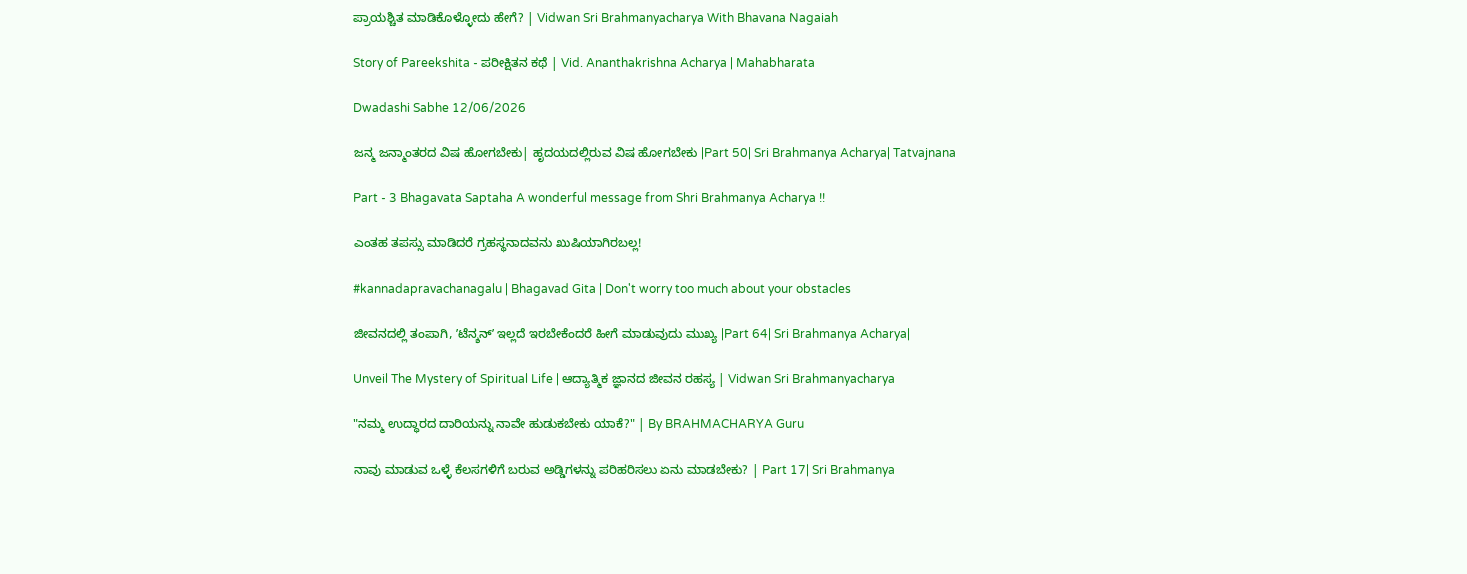ಪ್ರಾಯಶ್ಚಿತ ಮಾಡಿಕೊಳ್ಳೋದು ಹೇಗೆ? | Vidwan Sri Brahmanyacharya With Bhavana Nagaiah

Story of Pareekshita - ಪರೀಕ್ಷಿತನ ಕಥೆ | Vid. Ananthakrishna Acharya | Mahabharata

Dwadashi Sabhe 12/06/2026

ಜನ್ಮ ಜನ್ಮಾಂತರದ ವಿಷ ಹೋಗಬೇಕು| ಹೃದಯದಲ್ಲಿರುವ ವಿಷ ಹೋಗಬೇಕು |Part 50| Sri Brahmanya Acharya| Tatvajnana

Part - 3 Bhagavata Saptaha A wonderful message from Shri Brahmanya Acharya !!

ಎಂತಹ ತಪಸ್ಸು ಮಾಡಿದರೆ ಗ್ರಹಸ್ಥನಾದವನು ಖುಷಿಯಾಗಿರಬಲ್ಲ!

#kannadapravachanagalu | Bhagavad Gita | Don't worry too much about your obstacles

ಜೀವನದಲ್ಲಿ ತಂಪಾಗಿ, ʼಟೆನ್ಶನ್ʼ ಇಲ್ಲದೆ ಇರಬೇಕೆಂದರೆ ಹೀಗೆ ಮಾಡುವುದು ಮುಖ್ಯ |Part 64| Sri Brahmanya Acharya|

Unveil The Mystery of Spiritual Life | ಆದ್ಯಾತ್ಮಿಕ ಜ್ಞಾನದ ಜೀವನ ರಹಸ್ಯ | Vidwan Sri Brahmanyacharya

"ನಮ್ಮ ಉದ್ಧಾರದ ದಾರಿಯನ್ನು ನಾವೇ ಹುಡುಕಬೇಕು ಯಾಕೆ?" | By BRAHMACHARYA Guru

ನಾವು ಮಾಡುವ ಒಳ್ಳೆ ಕೆಲಸಗಳಿಗೆ ಬರುವ ಅಡ್ಡಿಗಳನ್ನು ಪರಿಹರಿಸಲು ಏನು ಮಾಡಬೇಕು? | Part 17| Sri Brahmanya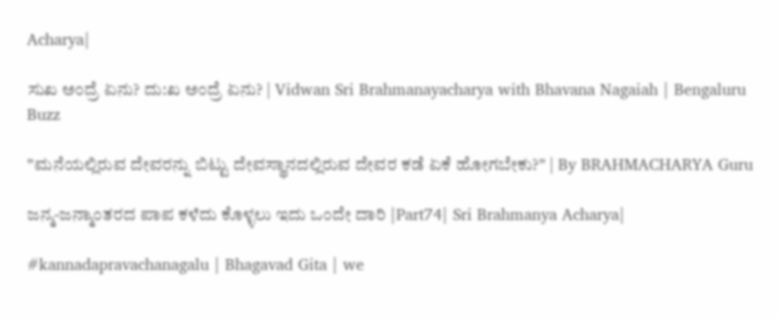Acharya|

ಸುಖ ಅಂದ್ರೆ ಏನು? ದು:ಖ ಅಂದ್ರೆ ಏನು? | Vidwan Sri Brahmanayacharya with Bhavana Nagaiah | Bengaluru Buzz

"ಮನೆಯಲ್ಲಿರುವ ದೇವರನ್ನು ಬಿಟ್ಟು ದೇವಸ್ಥಾನದಲ್ಲಿರುವ ದೇವರ ಕಡೆ ಏಕೆ ಹೋಗಬೇಕು?" | By BRAHMACHARYA Guru

ಜನ್ಮ-ಜನ್ಮಾಂತರದ ಪಾಪ ಕಳೆದು ಕೊಳ್ಳಲು ಇದು ಒಂದೇ ದಾರಿ |Part74| Sri Brahmanya Acharya|

#kannadapravachanagalu | Bhagavad Gita | we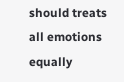should treats all emotions equally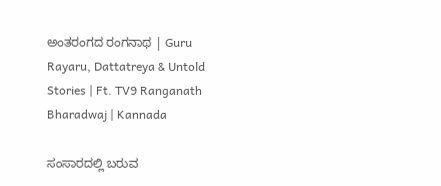ಅಂತರಂಗದ ರಂಗನಾಥ | Guru Rayaru, Dattatreya & Untold Stories | Ft. TV9 Ranganath Bharadwaj | Kannada

ಸಂಸಾರದಲ್ಲಿ ಬರುವ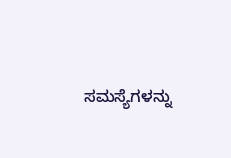ಸಮಸ್ಯೆಗಳನ್ನು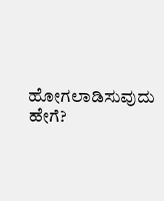ಹೋಗಲಾಡಿಸುವುದು ಹೇಗೆ?